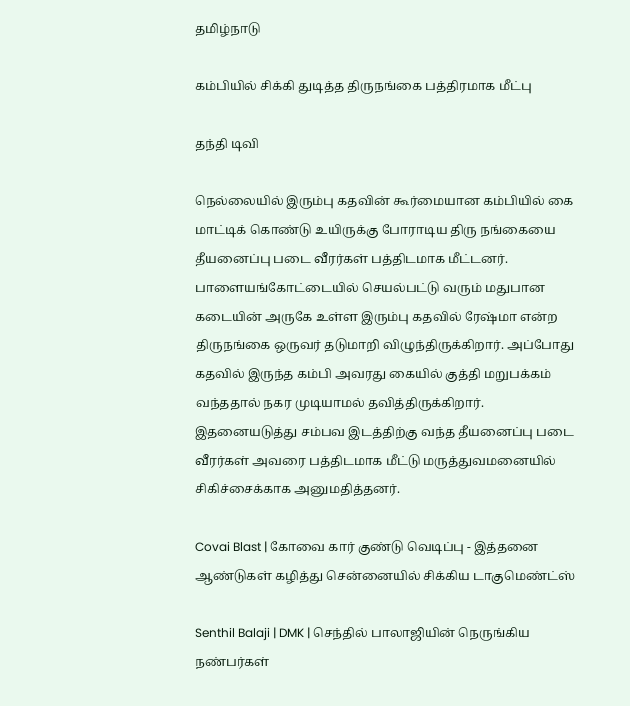தமிழ்நாடு

கம்பியில் சிக்கி துடித்த திருநங்கை பத்திரமாக மீட்பு

தந்தி டிவி

நெல்லையில் இரும்பு கதவின் கூர்மையான கம்பியில் கை மாட்டிக் கொண்டு உயிருக்கு போராடிய திரு நங்கையை தீயனைப்பு படை வீரர்கள் பத்திடமாக மீட்டனர். பாளையங்கோட்டையில் செயல்பட்டு வரும் மதுபான கடையின் அருகே உள்ள இரும்பு கதவில் ரேஷ்மா என்ற திருநங்கை ஒருவர் தடுமாறி விழுந்திருக்கிறார். அப்போது கதவில் இருந்த கம்பி அவரது கையில் குத்தி மறுபக்கம் வந்ததால் நகர முடியாமல் தவித்திருக்கிறார். இதனையடுத்து சம்பவ இடத்திற்கு வந்த தீயனைப்பு படை வீரர்கள் அவரை பத்திடமாக மீட்டு மருத்துவமனையில் சிகிச்சைக்காக அனுமதித்தனர்.

Covai Blast | கோவை கார் குண்டு வெடிப்பு - இத்தனை ஆண்டுகள் கழித்து சென்னையில் சிக்கிய டாகுமெண்ட்ஸ்

Senthil Balaji | DMK | செந்தில் பாலாஜியின் நெருங்கிய நண்பர்கள்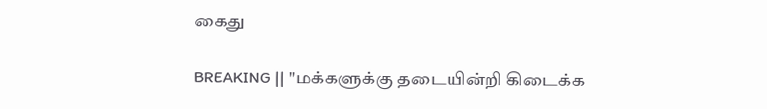கைது

BREAKING || "மக்களுக்கு தடையின்றி கிடைக்க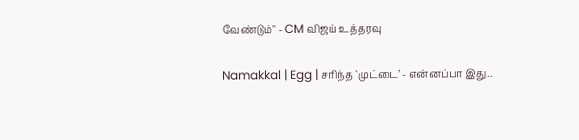வேண்டும்" - CM விஜய் உத்தரவு

Namakkal | Egg | சரிந்த `முட்டை’ - என்னப்பா இது..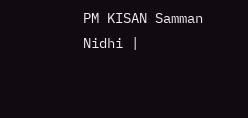PM KISAN Samman Nidhi |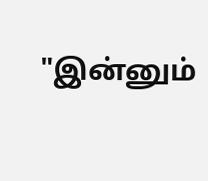"இன்னும்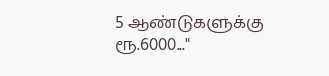5 ஆண்டுகளுக்கு ரூ.6000..."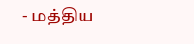- மத்திய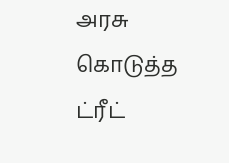அரசு கொடுத்த ட்ரீட்